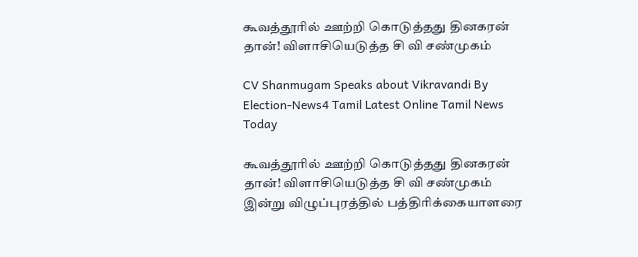கூவத்தூரில் ஊற்றி கொடுத்தது தினகரன் தான்! விளாசியெடுத்த சி வி சண்முகம்

CV Shanmugam Speaks about Vikravandi By Election-News4 Tamil Latest Online Tamil News Today

கூவத்தூரில் ஊற்றி கொடுத்தது தினகரன் தான்! விளாசியெடுத்த சி வி சண்முகம்   இன்று விழுப்புரத்தில் பத்திரிக்கையாளரை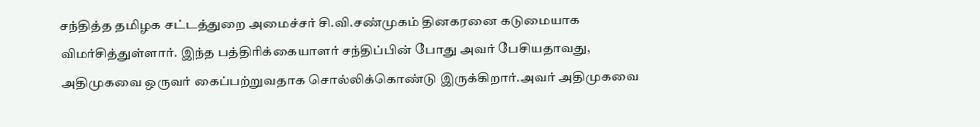சந்தித்த தமிழக சட்டத்துறை அமைச்சர் சி.வி.சண்முகம் தினகரனை கடுமையாக விமர்சித்துள்ளார். இந்த பத்திரிக்கையாளர் சந்திப்பின் போது அவர் பேசியதாவது, அதிமுகவை ஒருவர் கைப்பற்றுவதாக சொல்லிக்கொண்டு இருக்கிறார்.அவர் அதிமுகவை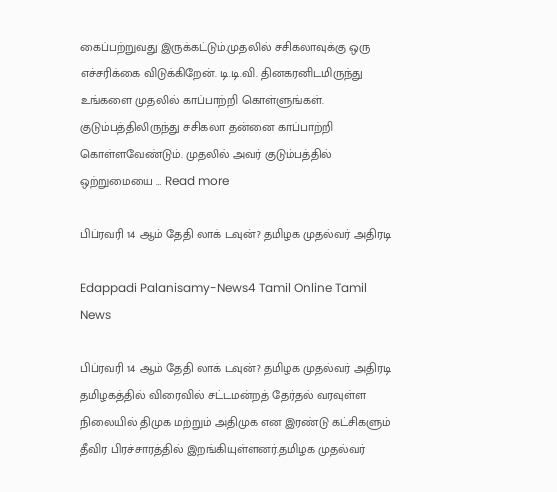கைப்பற்றுவது இருக்கட்டும்.முதலில் சசிகலாவுக்கு ஒரு எச்சரிக்கை விடுக்கிறேன். டி.டி.வி. தினகரனிடமிருந்து உங்களை முதலில் காப்பாற்றி கொள்ளுங்கள்.   குடும்பத்திலிருந்து சசிகலா தன்னை காப்பாற்றி கொள்ளவேண்டும். முதலில் அவர் குடும்பத்தில் ஒற்றுமையை … Read more

பிப்ரவரி 14 ஆம் தேதி லாக் டவுன்? தமிழக முதல்வர் அதிரடி

Edappadi Palanisamy-News4 Tamil Online Tamil News

பிப்ரவரி 14 ஆம் தேதி லாக் டவுன்? தமிழக முதல்வர் அதிரடி தமிழகத்தில் விரைவில் சட்டமன்றத் தேர்தல் வரவுள்ள நிலையில் திமுக மற்றும் அதிமுக என இரண்டு கட்சிகளும் தீவிர பிரச்சாரத்தில் இறங்கியுள்ளனர்.தமிழக முதல்வர்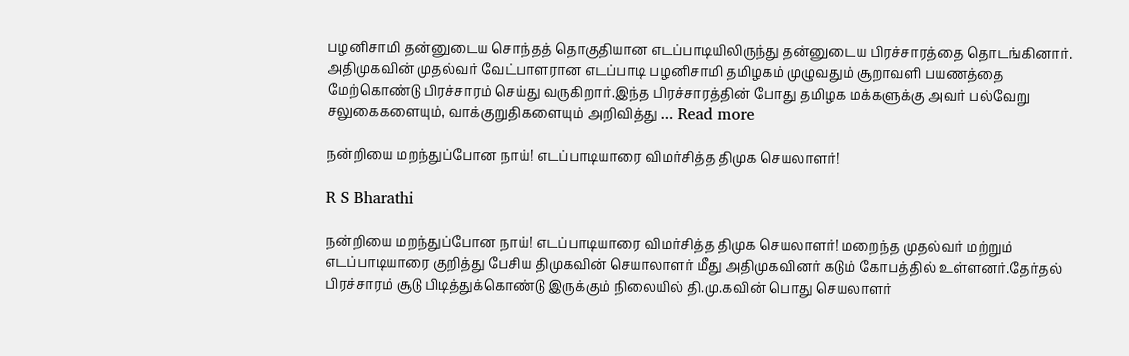பழனிசாமி தன்னுடைய சொந்தத் தொகுதியான எடப்பாடியிலிருந்து தன்னுடைய பிரச்சாரத்தை தொடங்கினார். அதிமுகவின் முதல்வர் வேட்பாளரான எடப்பாடி பழனிசாமி தமிழகம் முழுவதும் சூறாவளி பயணத்தை மேற்கொண்டு பிரச்சாரம் செய்து வருகிறார்.இந்த பிரச்சாரத்தின் போது தமிழக மக்களுக்கு அவர் பல்வேறு சலுகைகளையும், வாக்குறுதிகளையும் அறிவித்து … Read more

நன்றியை மறந்துப்போன நாய்! எடப்பாடியாரை விமர்சித்த திமுக செயலாளர்!

R S Bharathi

நன்றியை மறந்துப்போன நாய்! எடப்பாடியாரை விமர்சித்த திமுக செயலாளர்! மறைந்த முதல்வர் மற்றும் எடப்பாடியாரை குறித்து பேசிய திமுகவின் செயாலாளர் மீது அதிமுகவினர் கடும் கோபத்தில் உள்ளனர்.தேர்தல் பிரச்சாரம் சூடு பிடித்துக்கொண்டு இருக்கும் நிலையில் தி.மு.கவின் பொது செயலாளர்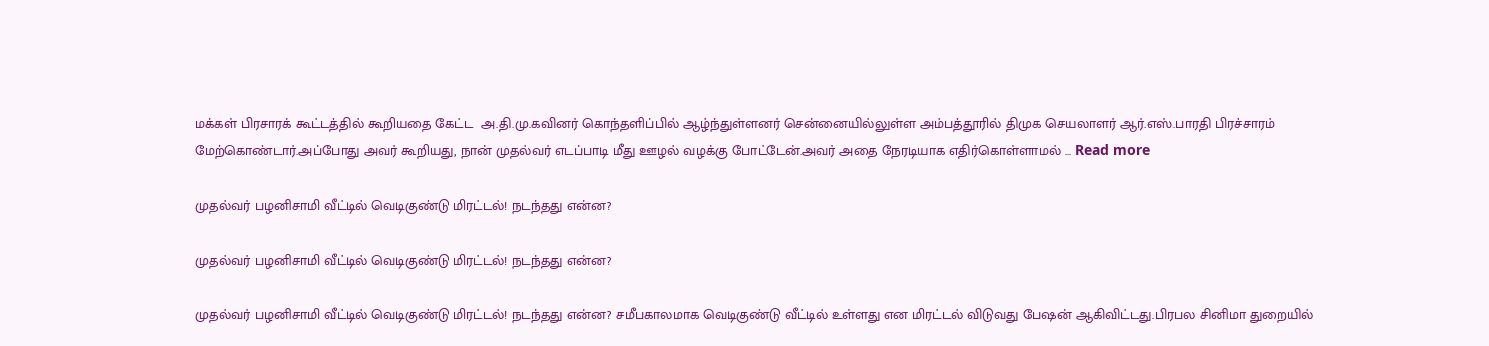மக்கள் பிரசாரக் கூட்டத்தில் கூறியதை கேட்ட  அ.தி.மு.கவினர் கொந்தளிப்பில் ஆழ்ந்துள்ளனர் சென்னையில்லுள்ள அம்பத்தூரில் திமுக செயலாளர் ஆர்.எஸ்.பாரதி பிரச்சாரம் மேற்கொண்டார்.அப்போது அவர் கூறியது, நான் முதல்வர் எடப்பாடி மீது ஊழல் வழக்கு போட்டேன்.அவர் அதை நேரடியாக எதிர்கொள்ளாமல் … Read more

முதல்வர் பழனிசாமி வீட்டில் வெடிகுண்டு மிரட்டல்! நடந்தது என்ன?

முதல்வர் பழனிசாமி வீட்டில் வெடிகுண்டு மிரட்டல்! நடந்தது என்ன?

முதல்வர் பழனிசாமி வீட்டில் வெடிகுண்டு மிரட்டல்! நடந்தது என்ன? சமீபகாலமாக வெடிகுண்டு வீட்டில் உள்ளது என மிரட்டல் விடுவது பேஷன் ஆகிவிட்டது.பிரபல சினிமா துறையில்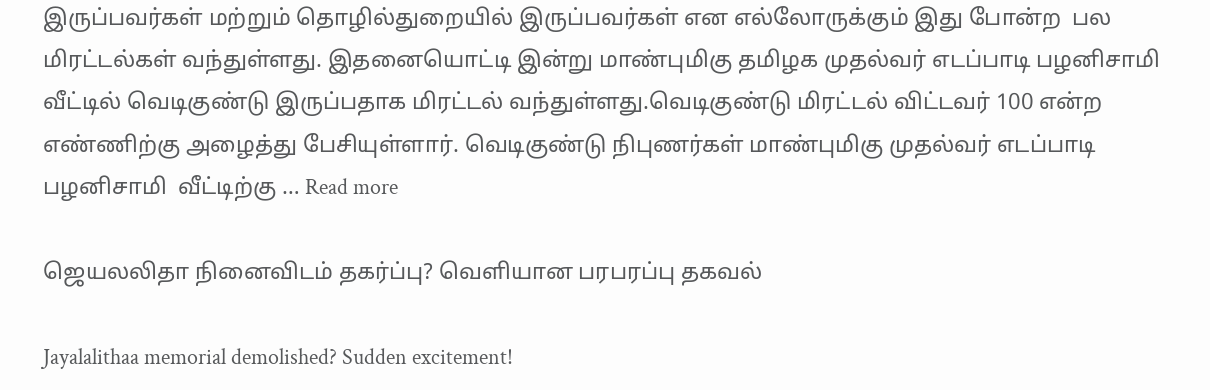இருப்பவர்கள் மற்றும் தொழில்துறையில் இருப்பவர்கள் என எல்லோருக்கும் இது போன்ற  பல மிரட்டல்கள் வந்துள்ளது. இதனையொட்டி இன்று மாண்புமிகு தமிழக முதல்வர் எடப்பாடி பழனிசாமி வீட்டில் வெடிகுண்டு இருப்பதாக மிரட்டல் வந்துள்ளது.வெடிகுண்டு மிரட்டல் விட்டவர் 100 என்ற எண்ணிற்கு அழைத்து பேசியுள்ளார். வெடிகுண்டு நிபுணர்கள் மாண்புமிகு முதல்வர் எடப்பாடி பழனிசாமி  வீட்டிற்கு … Read more

ஜெயலலிதா நினைவிடம் தகர்ப்பு? வெளியான பரபரப்பு தகவல்

Jayalalithaa memorial demolished? Sudden excitement!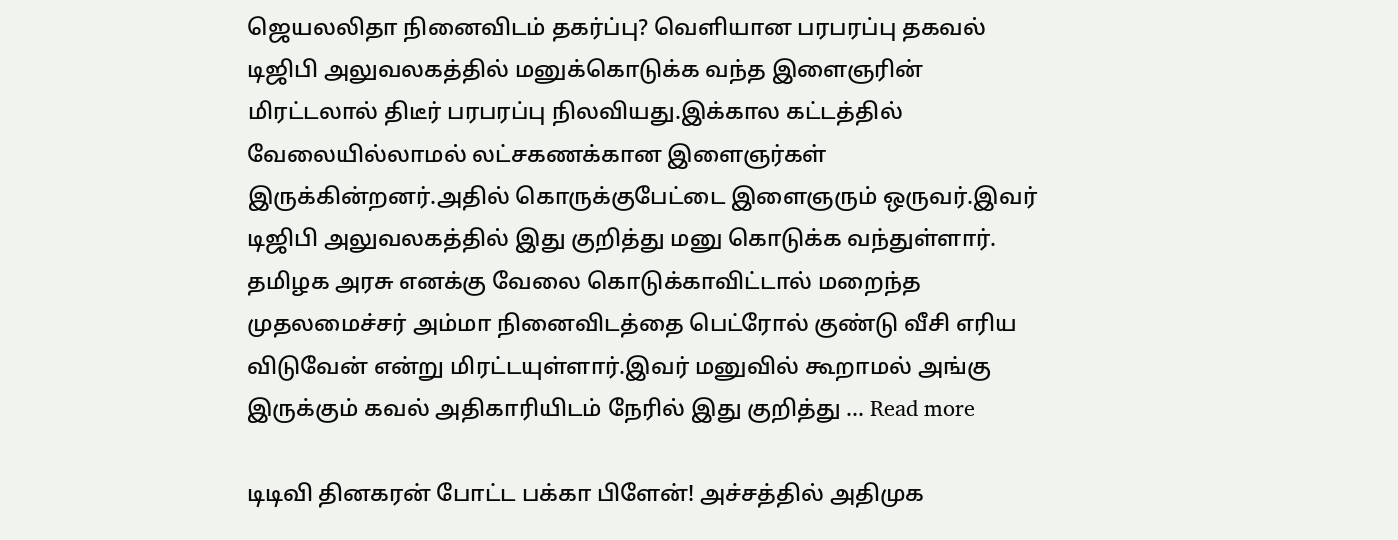ஜெயலலிதா நினைவிடம் தகர்ப்பு? வெளியான பரபரப்பு தகவல் டிஜிபி அலுவலகத்தில் மனுக்கொடுக்க வந்த இளைஞரின் மிரட்டலால் திடீர் பரபரப்பு நிலவியது.இக்கால கட்டத்தில் வேலையில்லாமல் லட்சகணக்கான இளைஞர்கள் இருக்கின்றனர்.அதில் கொருக்குபேட்டை இளைஞரும் ஒருவர்.இவர் டிஜிபி அலுவலகத்தில் இது குறித்து மனு கொடுக்க வந்துள்ளார். தமிழக அரசு எனக்கு வேலை கொடுக்காவிட்டால் மறைந்த முதலமைச்சர் அம்மா நினைவிடத்தை பெட்ரோல் குண்டு வீசி எரிய விடுவேன் என்று மிரட்டயுள்ளார்.இவர் மனுவில் கூறாமல் அங்கு இருக்கும் கவல் அதிகாரியிடம் நேரில் இது குறித்து … Read more

டிடிவி தினகரன் போட்ட பக்கா பிளேன்! அச்சத்தில் அதிமுக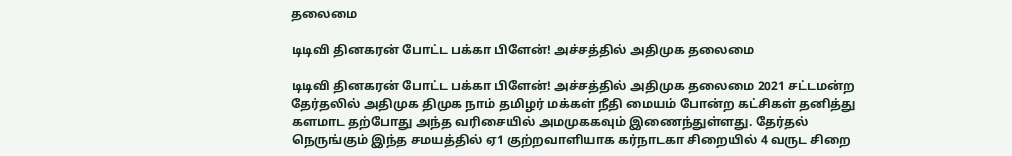தலைமை

டிடிவி தினகரன் போட்ட பக்கா பிளேன்! அச்சத்தில் அதிமுக தலைமை

டிடிவி தினகரன் போட்ட பக்கா பிளேன்! அச்சத்தில் அதிமுக தலைமை 2021 சட்டமன்ற தேர்தலில் அதிமுக திமுக நாம் தமிழர் மக்கள் நீதி மையம் போன்ற கட்சிகள் தனித்து களமாட தற்போது அந்த வரிசையில் அமமுககவும் இணைந்துள்ளது. தேர்தல் நெருங்கும் இந்த சமயத்தில் ஏ1 குற்றவாளியாக கர்நாடகா சிறையில் 4 வருட சிறை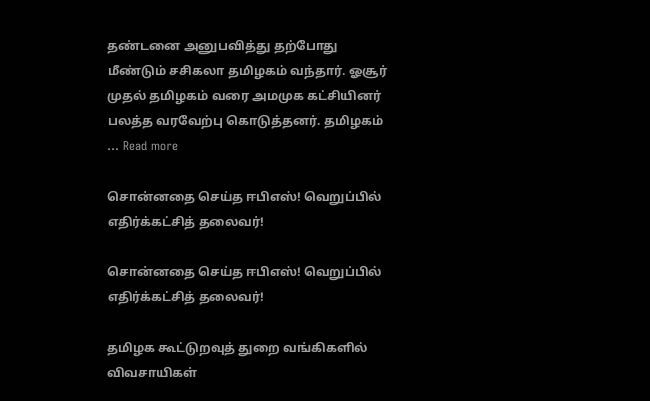தண்டனை அனுபவித்து தற்போது மீண்டும் சசிகலா தமிழகம் வந்தார். ஓசூர் முதல் தமிழகம் வரை அமமுக கட்சியினர் பலத்த வரவேற்பு கொடுத்தனர். தமிழகம் … Read more

சொன்னதை செய்த ஈபிஎஸ்! வெறுப்பில் எதிர்க்கட்சித் தலைவர்!

சொன்னதை செய்த ஈபிஎஸ்! வெறுப்பில் எதிர்க்கட்சித் தலைவர்!

தமிழக கூட்டுறவுத் துறை வங்கிகளில் விவசாயிகள்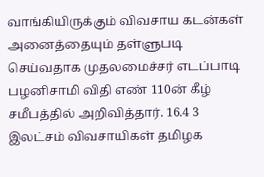வாங்கியிருக்கும் விவசாய கடன்கள் அனைத்தையும் தள்ளுபடி செய்வதாக முதலமைச்சர் எடப்பாடி பழனிசாமி விதி எண் 110ன் கீழ் சமீபத்தில் அறிவித்தார். 16.4 3 இலட்சம் விவசாயிகள் தமிழக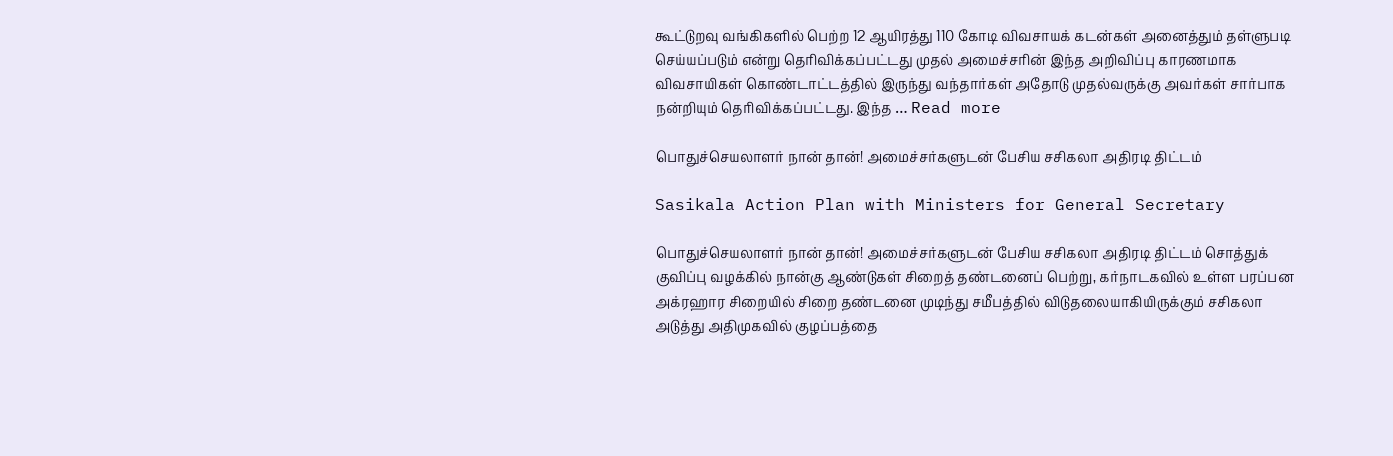கூட்டுறவு வங்கிகளில் பெற்ற 12 ஆயிரத்து 110 கோடி விவசாயக் கடன்கள் அனைத்தும் தள்ளுபடி செய்யப்படும் என்று தெரிவிக்கப்பட்டது முதல் அமைச்சரின் இந்த அறிவிப்பு காரணமாக விவசாயிகள் கொண்டாட்டத்தில் இருந்து வந்தார்கள் அதோடு முதல்வருக்கு அவர்கள் சார்பாக நன்றியும் தெரிவிக்கப்பட்டது. இந்த … Read more

பொதுச்செயலாளர் நான் தான்! அமைச்சர்களுடன் பேசிய சசிகலா அதிரடி திட்டம்

Sasikala Action Plan with Ministers for General Secretary

பொதுச்செயலாளர் நான் தான்! அமைச்சர்களுடன் பேசிய சசிகலா அதிரடி திட்டம் சொத்துக் குவிப்பு வழக்கில் நான்கு ஆண்டுகள் சிறைத் தண்டனைப் பெற்று, கர்நாடகவில் உள்ள பரப்பன அக்ரஹார சிறையில் சிறை தண்டனை முடிந்து சமீபத்தில் விடுதலையாகியிருக்கும் சசிகலா அடுத்து அதிமுகவில் குழப்பத்தை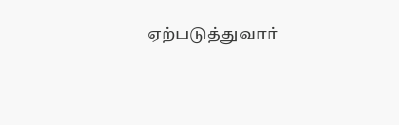ஏற்படுத்துவார்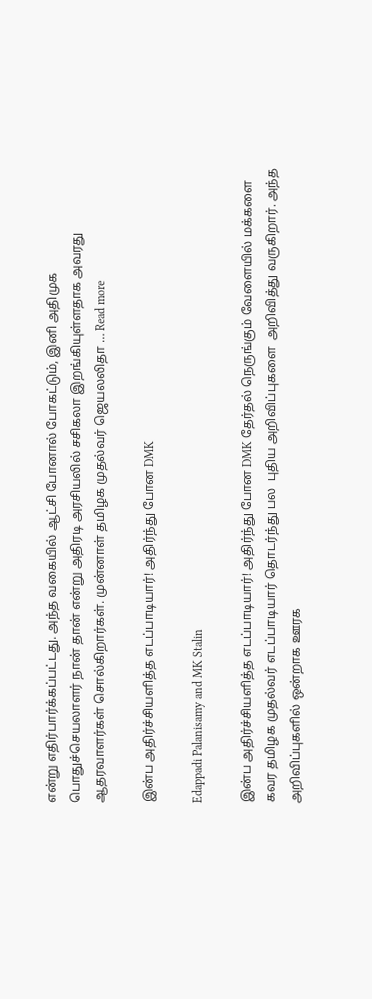என்று எதிர்பார்க்கப்பட்டது. அந்த வகையில் ஆட்சி போனால் போகட்டும், இனி அதிமுக பொதுச்செயலாளர் நான் தான் என்று அதிரடி அரசியலில் சசிகலா இறங்கியுள்ளதாக அவரது ஆதரவாளர்கள் சொல்கிறார்கள். முன்னாள் தமிழக முதல்வர் ஜெயலலிதா … Read more

இன்ப அதிர்ச்சியளித்த எடப்பாடியார்! அதிர்ந்து போன DMK

Edappadi Palanisamy and MK Stalin

இன்ப அதிர்ச்சியளித்த எடப்பாடியார்! அதிர்ந்து போன DMK தேர்தல் நெருங்கும் வேளையில் மக்களை கவர தமிழக முதல்வர் எடப்பாடியார் தொடர்ந்து பல  புதிய அறிவிப்புகளை  அறிவித்து வருகிறார். அந்த அறிவிப்புகளில் ஒன்றாக ஊரக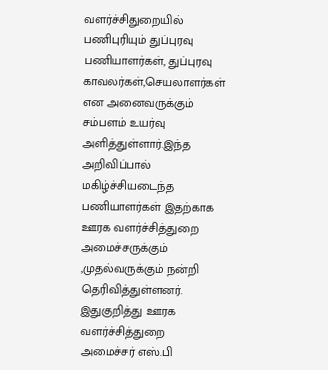வளர்ச்சிதுறையில்  பணிபுரியும் துப்புரவு  பணியாளர்கள், துப்புரவு காவலர்கள்,செயலாளர்கள் என அனைவருக்கும் சம்பளம் உயர்வு அளித்துள்ளார்.இந்த அறிவிப்பால் மகிழ்ச்சியடைந்த பணியாளர்கள் இதற்காக ஊரக வளர்ச்சித்துறை அமைச்சருக்கும் ,முதல்வருக்கும் நன்றி தெரிவித்துள்ளனர். இதுகுறித்து ஊரக வளர்ச்சித்துறை அமைச்சர் எஸ்.பி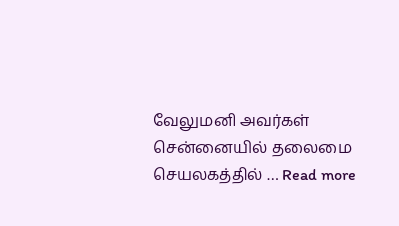வேலுமனி அவர்கள் சென்னையில் தலைமை செயலகத்தில் … Read more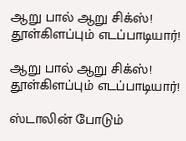ஆறு பால் ஆறு சிக்ஸ்! தூள்கிளப்பும் எடப்பாடியார்!

ஆறு பால் ஆறு சிக்ஸ்! தூள்கிளப்பும் எடப்பாடியார்!

ஸ்டாலின் போடும்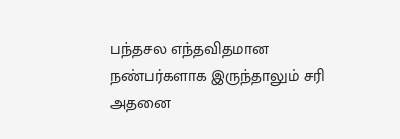பந்தசல எந்தவிதமான நண்பர்களாக இருந்தாலும் சரி அதனை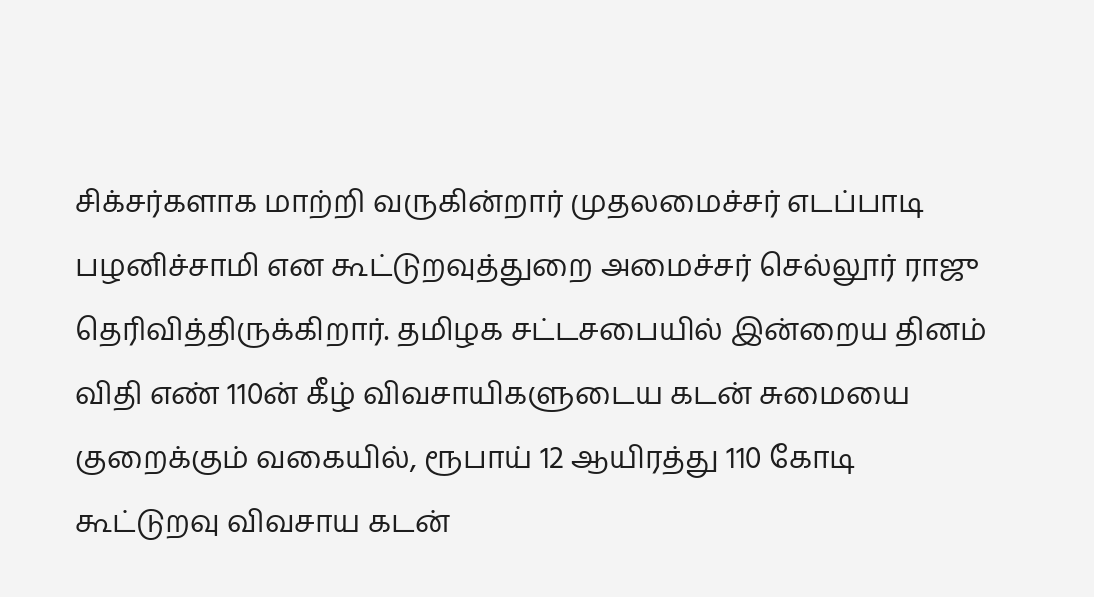சிக்சர்களாக மாற்றி வருகின்றார் முதலமைச்சர் எடப்பாடி பழனிச்சாமி என கூட்டுறவுத்துறை அமைச்சர் செல்லூர் ராஜு தெரிவித்திருக்கிறார். தமிழக சட்டசபையில் இன்றைய தினம் விதி எண் 110ன் கீழ் விவசாயிகளுடைய கடன் சுமையை குறைக்கும் வகையில், ரூபாய் 12 ஆயிரத்து 110 கோடி கூட்டுறவு விவசாய கடன்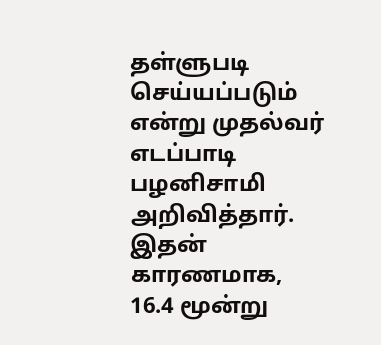தள்ளுபடி செய்யப்படும் என்று முதல்வர் எடப்பாடி பழனிசாமி அறிவித்தார். இதன் காரணமாக, 16.4 மூன்று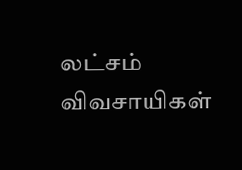லட்சம் விவசாயிகள்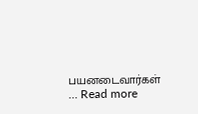பயனடைவார்கள் … Read more